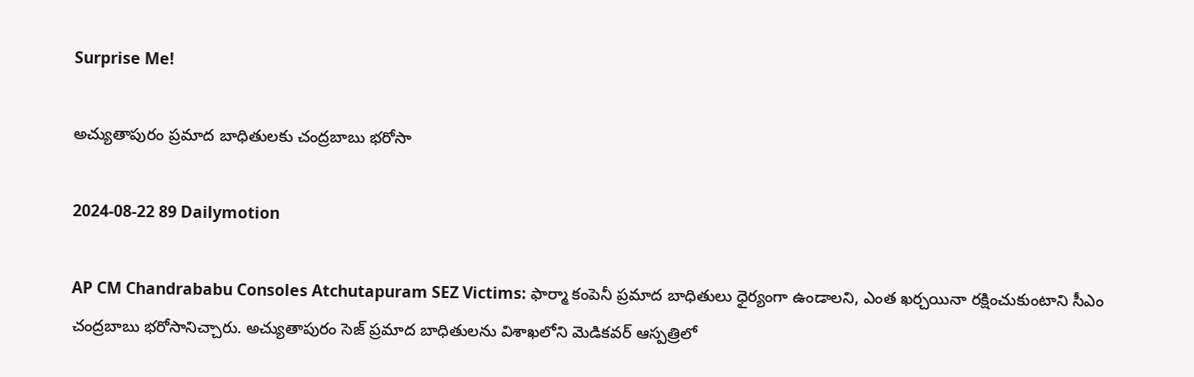Surprise Me!

అచ్యుతాపురం ప్రమాద బాధితులకు చంద్రబాబు భరోసా

2024-08-22 89 Dailymotion

AP CM Chandrababu Consoles Atchutapuram SEZ Victims: ఫార్మా కంపెనీ ప్రమాద బాధితులు ధైర్యంగా ఉండాలని, ఎంత ఖర్చయినా రక్షించుకుంటాని సీఎం చంద్రబాబు భరోసానిచ్చారు. అచ్యుతాపురం సెజ్‌ ప్రమాద బాధితులను విశాఖలోని మెడికవర్ ఆస్పత్రిలో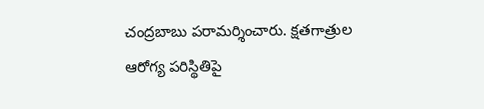చంద్రబాబు పరామర్శించారు. క్షతగాత్రుల ఆరోగ్య పరిస్థితిపై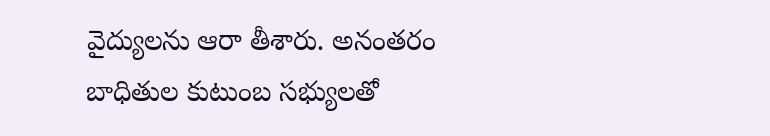వైద్యులను ఆరా తీశారు. అనంతరం బాధితుల కుటుంబ సభ్యులతో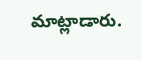మాట్లాడారు.